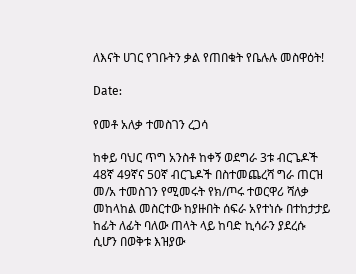ለእናት ሀገር የገቡትን ቃል የጠበቁት የቤሉሉ መስዋዕት!

Date:

የመቶ አለቃ ተመስገን ረጋሳ

ከቀይ ባህር ጥግ አንስቶ ከቀኝ ወደግራ 3ቱ ብርጌዶች 48ኛ 49ኛና 50ኛ ብርጌዶች በስተመጨረሻ ግራ ጠርዝ መ/አ ተመስገን የሚመሩት የክ/ጦሩ ተወርዋሪ ሻለቃ መከላከል መስርተው ከያዙበት ሰፍራ አየተነሱ በተከታታይ ከፊት ለፊት ባለው ጠላት ላይ ከባድ ኪሳራን ያደረሱ ሲሆን በወቅቱ እዝያው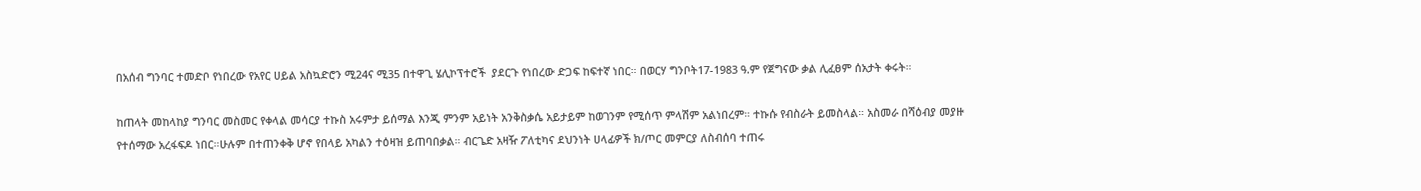በአሰብ ግንባር ተመድቦ የነበረው የአየር ሀይል አስኳድሮን ሚ24ና ሚ35 በተዋጊ ሄሊኮፕተሮች  ያደርጉ የነበረው ድጋፍ ከፍተኛ ነበር። በወርሃ ግንቦት17-1983 ዓ.ም የጀግናው ቃል ሊፈፀም ሰአታት ቀሩት።

ከጠላት መከላከያ ግንባር መስመር የቀላል መሳርያ ተኩስ አሩምታ ይሰማል እንጂ ምንም አይነት አንቅስቃሴ አይታይም ከወገንም የሚሰጥ ምላሽም አልነበረም። ተኩሱ የብስራት ይመስላል። አስመራ በሻዕብያ መያዙ የተሰማው አረፋፍዶ ነበር።ሁሉም በተጠንቀቅ ሆኖ የበላይ አካልን ተዕዛዝ ይጠባበቃል። ብርጌድ አዛዥ ፖለቲካና ደህንነት ሀላፊዎች ክ/ጦር መምርያ ለስብሰባ ተጠሩ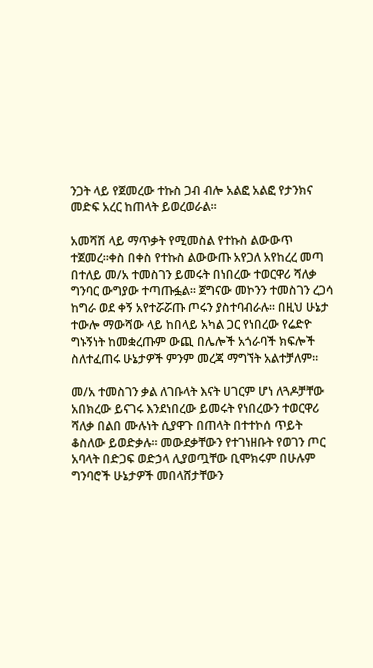ንጋት ላይ የጀመረው ተኩስ ጋብ ብሎ አልፎ አልፎ የታንክና መድፍ አረር ከጠላት ይወረወራል።

አመሻሽ ላይ ማጥቃት የሚመስል የተኩስ ልውውጥ ተጀመረ።ቀስ በቀስ የተኩስ ልውውጡ አየጋለ አየከረረ መጣ በተለይ መ/አ ተመስገን ይመሩት በነበረው ተወርዋሪ ሻለቃ ግንባር ውግያው ተጣጡፏል። ጀግናው መኮንን ተመስገን ረጋሳ ከግራ ወደ ቀኝ አየተሯሯጡ ጦሩን ያስተባብራሉ። በዚህ ሁኔታ ተውሎ ማውሻው ላይ ከበላይ አካል ጋር የነበረው የሬድዮ ግኑኝነት ከመቋረጡም ውጪ በሌሎች አጎራባች ክፍሎች ስለተፈጠሩ ሁኔታዎች ምንም መረጃ ማግኘት አልተቻለም።

መ/አ ተመስገን ቃል ለገቡላት እናት ሀገርም ሆነ ለጓዶቻቸው አበክረው ይናገሩ እንደነበረው ይመሩት የነበረውን ተወርዋሪ ሻለቃ በልበ ሙሉነት ሲያዋጉ በጠላት በተተኮሰ ጥይት ቆስለው ይወድቃሉ። መውደቃቸውን የተገነዘቡት የወገን ጦር አባላት በድጋፍ ወድኃላ ሊያወጧቸው ቢሞክሩም በሁሉም ግንባሮች ሁኔታዎች መበላሸታቸውን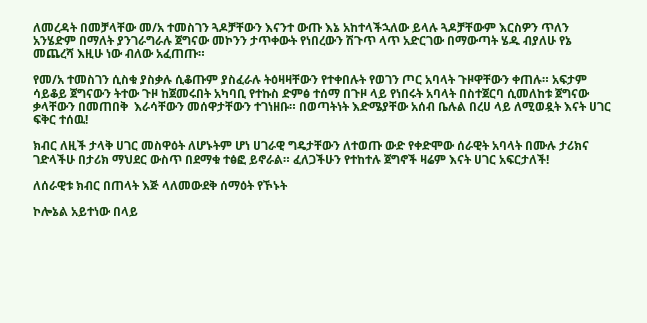ለመረዳት በመቻላቸው መ/አ ተመስገን ጓዶቻቸውን እናንተ ውጡ እኔ አከተላችኋለው ይላሉ ጓዶቻቸውም እርስዎን ጥለን አንሄድም በማለት ያንገራግራሉ ጀግናው መኮንን ታጥቀውት የነበረውን ሽጉጥ ላጥ አድርገው በማውጣት ሄዱ ብያለሁ የኔ መጨረሻ እዚሁ ነው ብለው አፈጠጡ።

የመ/አ ተመስገን ሲስቁ ያስቃሉ ሲቆጡም ያስፈራሉ ትዕዛዛቸውን የተቀበሉት የወገን ጦር አባላት ጉዞዋቸውን ቀጠሉ። አፍታም ሳይቆይ ጀግናውን ትተው ጉዞ ከጀመሩበት አካባቢ የተኩስ ድምፅ ተሰማ በጉዞ ላይ የነበሩት አባላት በስተጀርባ ሲመለከቱ ጀግናው ቃላቸውን በመጠበቅ  እራሳቸውን መሰዋታቸውን ተገነዘቡ። በወጣትነት እድሜያቸው አሰብ ቤሉል በረሀ ላይ ለሚወዷት እናት ሀገር ፍቅር ተሰዉ!

ክብር ለዚች ታላቅ ሀገር መስዋዕት ለሆኑትም ሆነ ሀገራዊ ግዴታቸውን ለተወጡ ውድ የቀድሞው ሰራዊት አባላት በሙሉ ታሪክና ገድላችሁ በታሪክ ማህደር ውስጥ በደማቁ ተፅፎ ይኖራል። ፈለጋችሁን የተከተሉ ጀግኖች ዛሬም እናት ሀገር አፍርታለች!

ለሰራዊቱ ክብር በጠላት እጅ ላለመውደቅ ሰማዕት የኾኑት

ኮሎኔል አይተነው በላይ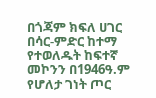በጎጃም ክፍለ ሀገር በሳር-ምድር ከተማ የተወለዱት ከፍተኛ መኮንን በ1946ዓ.ም የሆለታ ገነት ጦር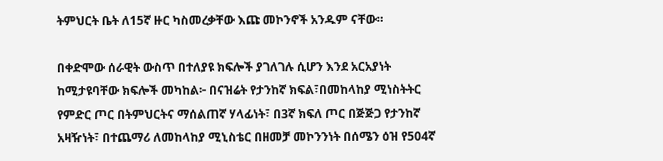ትምህርት ቤት ለ15ኛ ዙር ካስመረቃቸው እጩ መኮንኖች አንዱም ናቸው።

በቀድሞው ሰራዊት ውስጥ በተለያዩ ክፍሎች ያገለገሉ ሲሆን እንደ አርአያነት ከሚታዩባቸው ክፍሎች መካከል፦ በናዝሬት የታንከኛ ክፍል፣በመከላከያ ሚነስትትር የምድር ጦር በትምህርትና ማሰልጠኛ ሃላፊነት፣ በ3ኛ ክፍለ ጦር በጅጅጋ የታንከኛ አዛዥነት፣ በተጨማሪ ለመከላከያ ሚኒስቴር በዘመቻ መኮንንነት በሰሜን ዕዝ የ504ኛ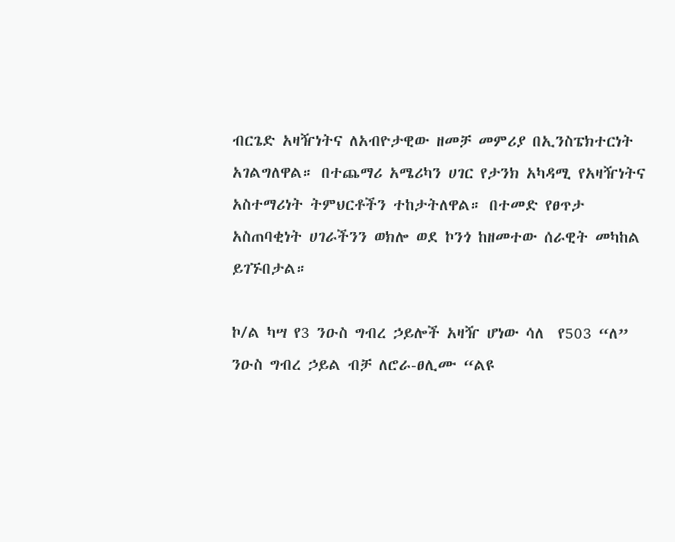ብርጌድ አዛዥነትና ለአብዮታዊው ዘመቻ መምሪያ በኢንስፔክተርነት አገልግለዋል። በተጨማሪ አሜሪካን ሀገር የታንክ አካዳሚ የአዛዥነትና አስተማሪነት ትምህርቶችን ተከታትለዋል። በተመድ የፀጥታ አስጠባቂነት ሀገራችንን ወክሎ ወደ ኮንጎ ከዘመተው ሰራዊት መካከል ይገኙበታል።

ኮ/ል ካሣ የ3 ንዑስ ግብረ ኃይሎች አዛዥ ሆነው ሳለ  የ503 “ለ” ንዑስ ግብረ ኃይል ብቻ ለሮራ-ፀሊሙ “ልዩ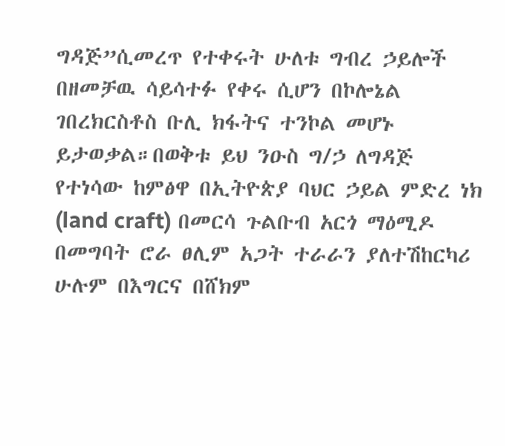ግዳጅ”ሲመረጥ የተቀሩት ሁለቱ ግብረ ኃይሎች በዘመቻዉ ሳይሳተፉ የቀሩ ሲሆን በኮሎኔል ገበረክርስቶስ ቡሊ ክፋትና ተንኮል መሆኑ ይታወቃል።በወቅቱ ይህ ንዑስ ግ/ኃ ለግዳጅ የተነሳው ከምፅዋ በኢትዮጵያ ባህር ኃይል ምድረ ነክ (land craft) በመርሳ ጉልቡብ አርጎ ማዕሚዶ በመግባት ሮራ ፀሊም አጋት ተራራን ያለተሽከርካሪ ሁሉም በእግርና በሸክም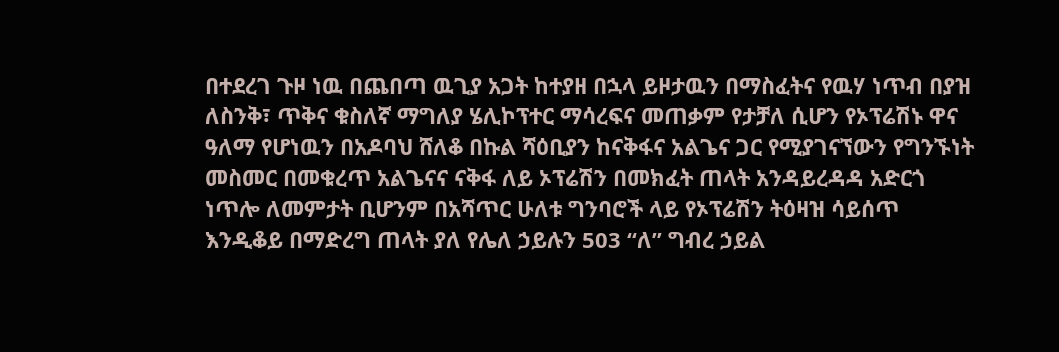በተደረገ ጉዞ ነዉ በጨበጣ ዉጊያ አጋት ከተያዘ በኋላ ይዞታዉን በማስፈትና የዉሃ ነጥብ በያዝ ለስንቅ፣ ጥቅና ቁስለኛ ማግለያ ሄሊኮፕተር ማሳረፍና መጠቃም የታቻለ ሲሆን የኦፕሬሽኑ ዋና ዓለማ የሆነዉን በአዶባህ ሸለቆ በኩል ሻዕቢያን ከናቅፋና አልጌና ጋር የሚያገናኘውን የግንኙነት መስመር በመቁረጥ አልጌናና ናቅፋ ለይ ኦፕሬሽን በመክፈት ጠላት አንዳይረዳዳ አድርጎ ነጥሎ ለመምታት ቢሆንም በአሻጥር ሁለቱ ግንባሮች ላይ የኦፕሬሽን ትዕዛዝ ሳይሰጥ እንዲቆይ በማድረግ ጠላት ያለ የሌለ ኃይሉን 503 “ለ” ግብረ ኃይል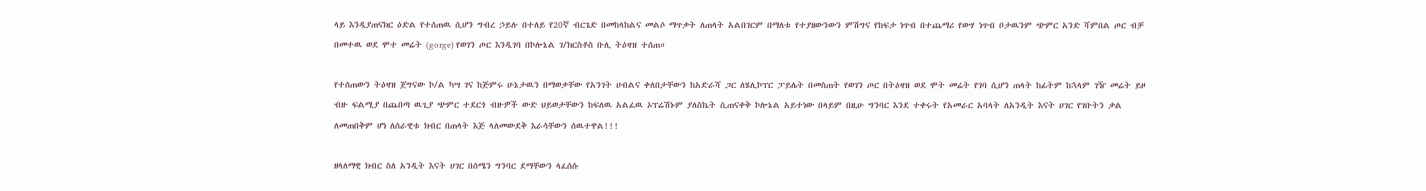ላይ እንዲያጠናክር ዕድል የተሰጠዉ ሲሆን ግብረ ኃይሉ በተለይ የ20ኛ ብርጌድ በመከላከልና መልሶ ማጥቃት ለጠላት አልበገርም በማለቱ የተያዘውንውን ምሽግና የከፍታ ነጥብ በተጨማሪ የውሃ ነጥብ ቦታዉንም ጭምር አንድ ሻምበል ጦር ብቻ በመተዉ ወደ ሞተ መሬት (gorge) የወገን ጦር እንዲገባ በኮሎኔል ገ/ክርስቶስ ቡሊ ትዕዛዝ ተሰጠ።

የተሰጠውን ትዕዛዝ ጀግናው ኮ/ል ካሣ ገና ከጅምሩ ሁኔታዉን በማወቃቸው የአንገት ሀብልና ቀለበታቸውን ከአድራሻ ጋር ለሄሊኮፕር ፓይሌት በመስጠት የወገን ጦር በትዕዛዝ ወደ ሞት መሬት የገባ ሲሆን ጠላት ከፊትም ከኋላም ገዥ መሬት ይዞ ብዙ ፍልሚያ በጨበጣ ዉጊያ ጭምር ተደርጎ ብዙዎች ውድ ህይወታቸውን ከፍለዉ አልፈዉ ኦፕሬሽኑም ያለስኬት ሲጠናቀቅ ኮሎኔል አይተነው በላይም በዚሁ ግንባር እንደ ተቀሩት የአመራር አባላት ለአንዲት እናት ሀገር የገቡትን ቃል ለመጠበቅም ሆነ ለሰራዊቱ ክብር በጠላት እጅ ላለመውደቅ እራሳቸውን ሰዉተዋል!!!

ዘላለማዊ ክብር ስለ አንዲት እናት ሀገር በሰሜን ግንባር ደማቸውን ላፈሰሱ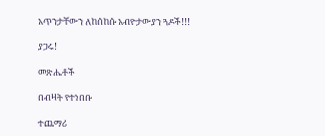አጥንታቸውን ለከሰከሱ አብዮታውያን ጓዶች!!!

ያጋሩ!

መጽሔቶች

በብዛት የተነበቡ

ተጨማሪ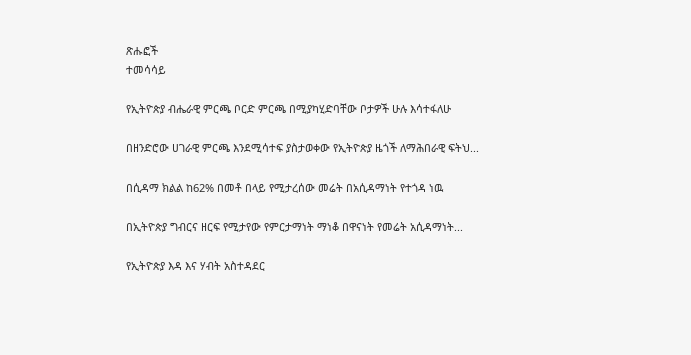ጽሑፎች
ተመሳሳይ

የኢትዮጵያ ብሔራዊ ምርጫ ቦርድ ምርጫ በሚያካሂድባቸው ቦታዎች ሁሉ እሳተፋለሁ

በዘንድሮው ሀገራዊ ምርጫ እንደሚሳተፍ ያስታወቀው የኢትዮጵያ ዜጎች ለማሕበራዊ ፍትህ...

በሲዳማ ክልል ከ62% በመቶ በላይ የሚታረሰው መሬት በአሲዳማነት የተጎዳ ነዉ

በኢትዮጵያ ግብርና ዘርፍ የሚታየው የምርታማነት ማነቆ በዋናነት የመሬት አሲዳማነት...

የኢትዮጵያ እዳ እና ሃብት አስተዳደር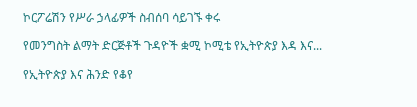ኮርፖሬሽን የሥራ ኃላፊዎች ስብሰባ ሳይገኙ ቀሩ

የመንግስት ልማት ድርጅቶች ጉዳዮች ቋሚ ኮሚቴ የኢትዮጵያ እዳ እና...

የኢትዮጵያ እና ሕንድ የቆየ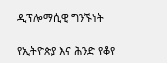ዲፕሎማሲዊ ግንኙነት

የኢትዮጵያ እና ሕንድ የቆየ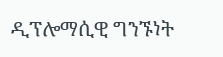ዲፕሎማሲዊ ግንኙነት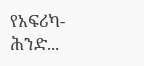የአፍሪካ-ሕንድ...